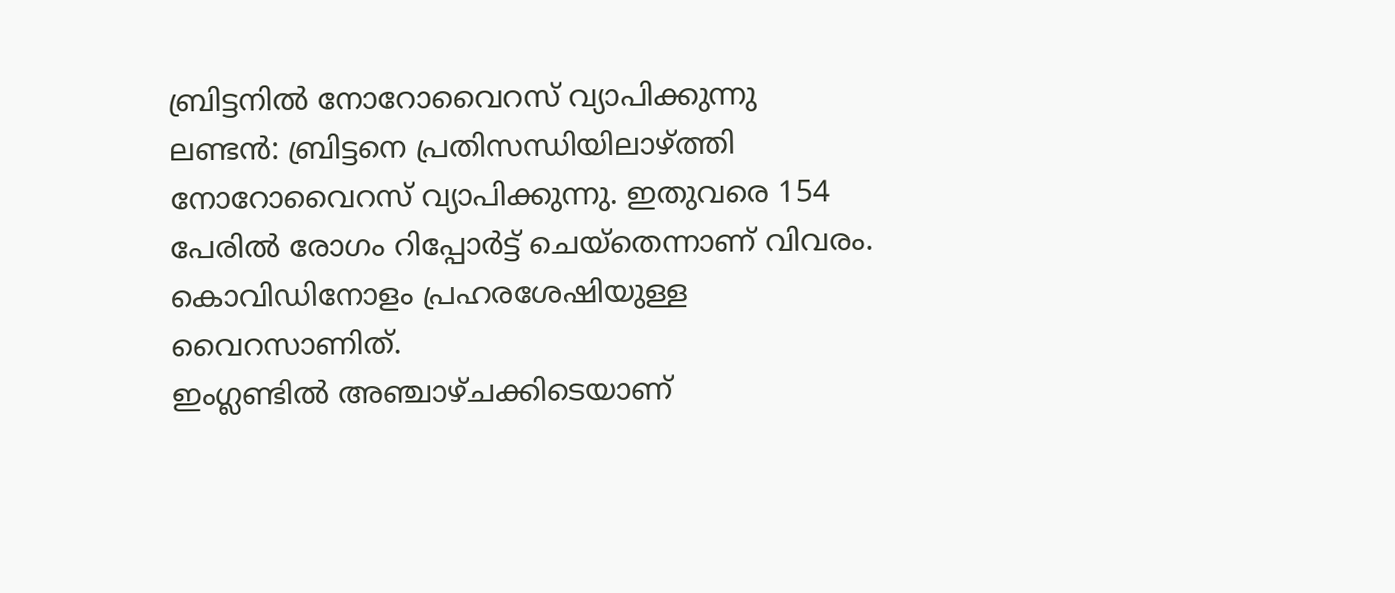ബ്രിട്ടനിൽ നോറോവൈറസ് വ്യാപിക്കുന്നു
ലണ്ടൻ: ബ്രിട്ടനെ പ്രതിസന്ധിയിലാഴ്ത്തി നോറോവൈറസ് വ്യാപിക്കുന്നു. ഇതുവരെ 154 പേരിൽ രോഗം റിപ്പോർട്ട് ചെയ്തെന്നാണ് വിവരം. കൊവിഡിനോളം പ്രഹരശേഷിയുള്ള വൈറസാണിത്.
ഇംഗ്ലണ്ടിൽ അഞ്ചാഴ്ചക്കിടെയാണ്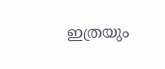ഇത്രയും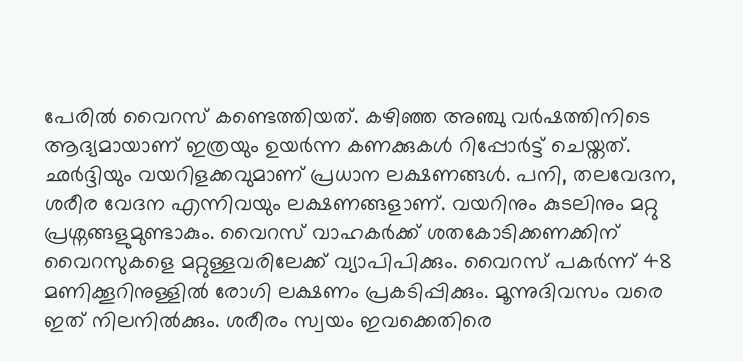പേരിൽ വൈറസ് കണ്ടെത്തിയത്. കഴിഞ്ഞ അഞ്ചു വർഷത്തിനിടെ ആദ്യമായാണ് ഇത്രയും ഉയർന്ന കണക്കുകൾ റിപ്പോർട്ട് ചെയ്തത്.
ഛർദ്ദിയും വയറിളക്കവുമാണ് പ്രധാന ലക്ഷണങ്ങൾ. പനി, തലവേദന, ശരീര വേദന എന്നിവയും ലക്ഷണങ്ങളാണ്. വയറിനും കുടലിനും മറ്റു പ്രശ്നങ്ങളുമുണ്ടാകും. വൈറസ് വാഹകർക്ക് ശതകോടിക്കണക്കിന് വൈറസുകളെ മറ്റുള്ളവരിലേക്ക് വ്യാപിപിക്കും. വൈറസ് പകർന്ന് 48 മണിക്കൂറിനുള്ളിൽ രോഗി ലക്ഷണം പ്രകടിപ്പിക്കും. മൂന്നുദിവസം വരെ ഇത് നിലനിൽക്കും. ശരീരം സ്വയം ഇവക്കെതിരെ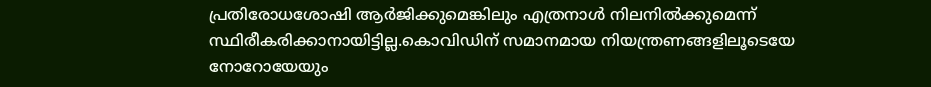പ്രതിരോധശോഷി ആർജിക്കുമെങ്കിലും എത്രനാൾ നിലനിൽക്കുമെന്ന് സ്ഥിരീകരിക്കാനായിട്ടില്ല.കൊവിഡിന് സമാനമായ നിയന്ത്രണങ്ങളിലൂടെയേ നോറോയേയും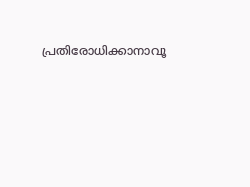പ്രതിരോധിക്കാനാവൂ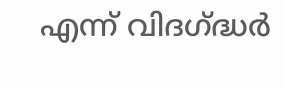എന്ന് വിദഗ്ദ്ധർ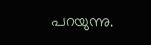പറയുന്നു.